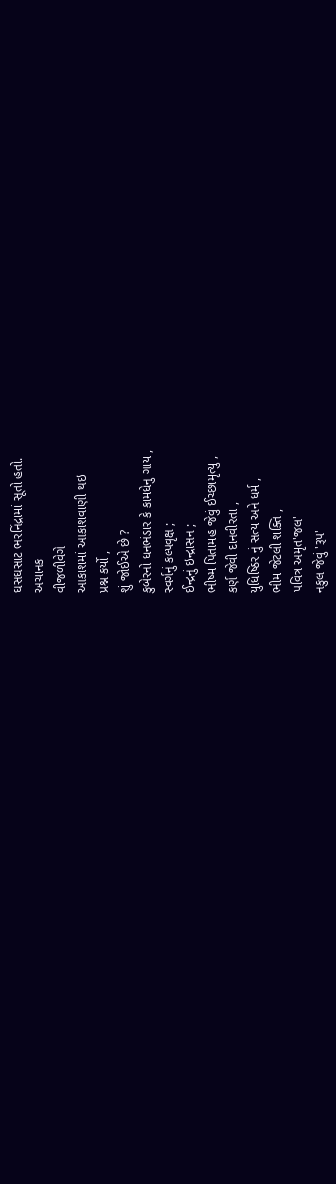ઘસઘસાટ ભરનિંદ્રામાં સૂતો હતો.
અચાનક
વીજળીવેગે
આકાશમાં આકાશવાણી થઇ
પ્રશ્ન કર્યો ,
શું જોઈએ છે ?
કુબેરનો ધનભંડાર કે કામધેનુ ગાય ,
સ્વર્ગનું કલ્પવૃક્ષ ;
ઈન્દ્રનું ઇન્દ્રાસન ;
ભીષ્મ પિતામહ જેવું ઈચ્છામૃત્યુ ,
કર્ણ જેવી દાનવીરતા ,
યુધિષ્ઠિર નું સત્ય અને ધર્મ ,
ભીમ જેટલી શક્તિ ,
પવિત્ર અમૃત'જલ'
નકુલ જેવું 'રૂપ'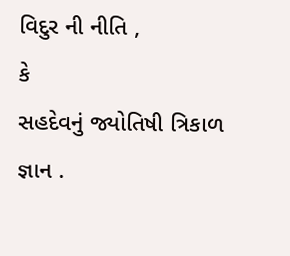વિદુર ની નીતિ ,
કે
સહદેવનું જ્યોતિષી ત્રિકાળ જ્ઞાન .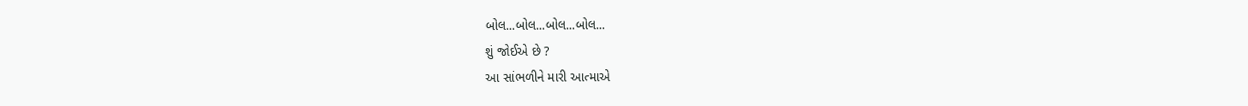બોલ...બોલ...બોલ...બોલ...
શું જોઈએ છે ?
આ સાંભળીને મારી આત્માએ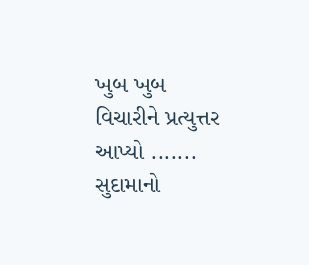ખુબ ખુબ
વિચારીને પ્રત્યુત્તર આપ્યો .......
સુદામાનો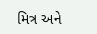મિત્ર અને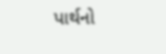પાર્થનો